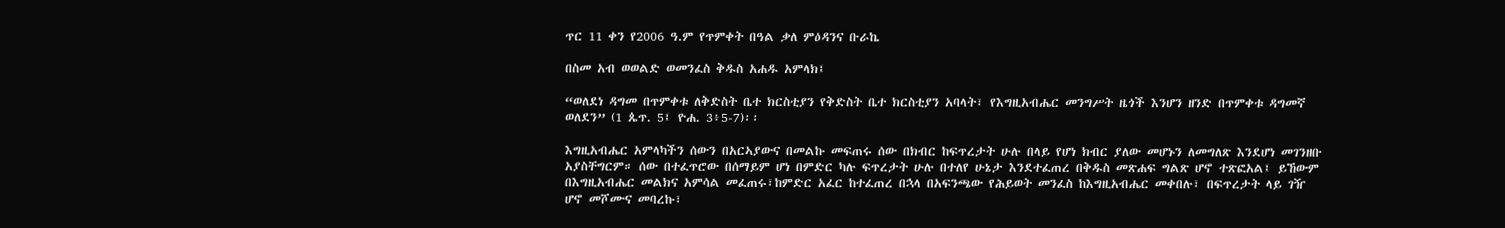ጥር 11 ቀን የ2006 ዓ.ም የጥምቀት በዓል ቃለ ምዕዳንና ቡራኬ

በስመ አብ ወወልድ ወመንፈስ ቅዱስ አሐዱ አምላክ፤

“ወለደነ ዳግመ በጥምቀቱ ለቅድስት ቤተ ክርስቲያን የቅድስት ቤተ ክርስቲያን አባላት፣ የእግዚአብሔር መንግሥት ዜጎች እንሆን ዘንድ በጥምቀቱ ዳግመኛ ወለደን” (1 ጴጥ. 5፤ ዮሐ. 3፥5-7)፡፡

እግዚአብሔር አምላካችን ሰውን በአርኣያውና በመልኩ መፍጠሩ ሰው በክብር ከፍጥረታት ሁሉ በላይ የሆነ ክብር ያለው መሆኑን ለመግለጽ እንደሆነ መገንዘቡ አያስቸግርም። ሰው በተፈጥሮው በሰማይም ሆነ በምድር ካሉ ፍጥረታት ሁሉ በተለየ ሁኔታ እንደተፈጠረ በቅዱስ መጽሐፍ ግልጽ ሆኖ ተጽፎአል፤ ይኸውም በእግዚአብሔር መልክና አምሳል መፈጠሩ፣ከምድር አፈር ከተፈጠረ በኋላ በአፍንጫው የሕይወት መንፈስ ከእግዚአብሔር መቀበሉ፣ በፍጥረታት ላይ ገዥ ሆኖ መሾሙና መባረኩ፣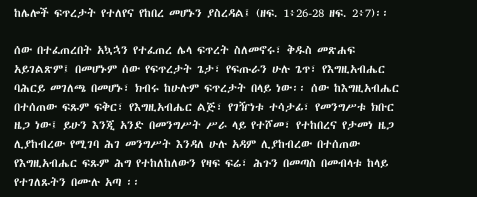ከሌሎች ፍጥረታት የተለየና የከበረ መሆኑን ያስረዳል፤ (ዘፍ. 1፥26-28 ዘፍ. 2፥7)፡፡

ሰው በተፈጠረበት አኳኋን የተፈጠረ ሌላ ፍጥረት ስለመኖሩ፣ ቅዱስ መጽሐፍ አይገልጽም፤ በመሆኑም ሰው የፍጥረታት ጌታ፣ የፍጡራን ሁሉ ጌጥ፣ የእግዚአብሔር ባሕርይ መገለጫ በመሆኑ፣ ክብሩ ከሁሉም ፍጥረታት በላይ ነው፡፡ ሰው ከእግዚአብሔር በተሰጠው ፍጹም ፍቅር፣ የእግዚአብሔር ልጅ፣ የገዥነቱ ተሳታፊ፣ የመንግሥቱ ክቡር ዜጋ ነው፤ ይሁን እንጂ አንድ በመንግሥት ሥራ ላይ የተሾመ፣ የተከበረና የታመነ ዜጋ ሊያከብረው የሚገባ ሕገ መንግሥት እንዳለ ሁሉ አዳም ሊያከብረው በተሰጠው የእግዚአብሔር ፍጹም ሕግ የተከለከለውን የዛፍ ፍሬ፣ ሕጉን በመጣስ በመብላቱ ከላይ የተገለጹትን በሙሉ አጣ ፡፡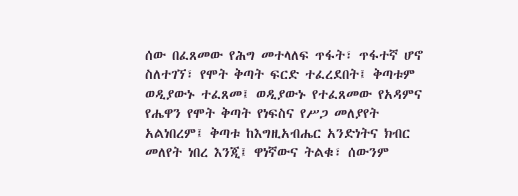ሰው በፈጸመው የሕግ መተላለፍ ጥፋት፣ ጥፋተኛ ሆኖ ስለተገኘ፣ የሞት ቅጣት ፍርድ ተፈረደበት፤ ቅጣቱም ወዲያውኑ ተፈጸመ፤ ወዲያውኑ የተፈጸመው የአዳምና የሔዋን የሞት ቅጣት የነፍስና የሥጋ መለያየት አልነበረም፤ ቅጣቱ ከእግዚአብሔር አንድነትና ክብር መለየት ነበረ እንጂ፤ ዋነኛውና ትልቁ፣ ሰውንም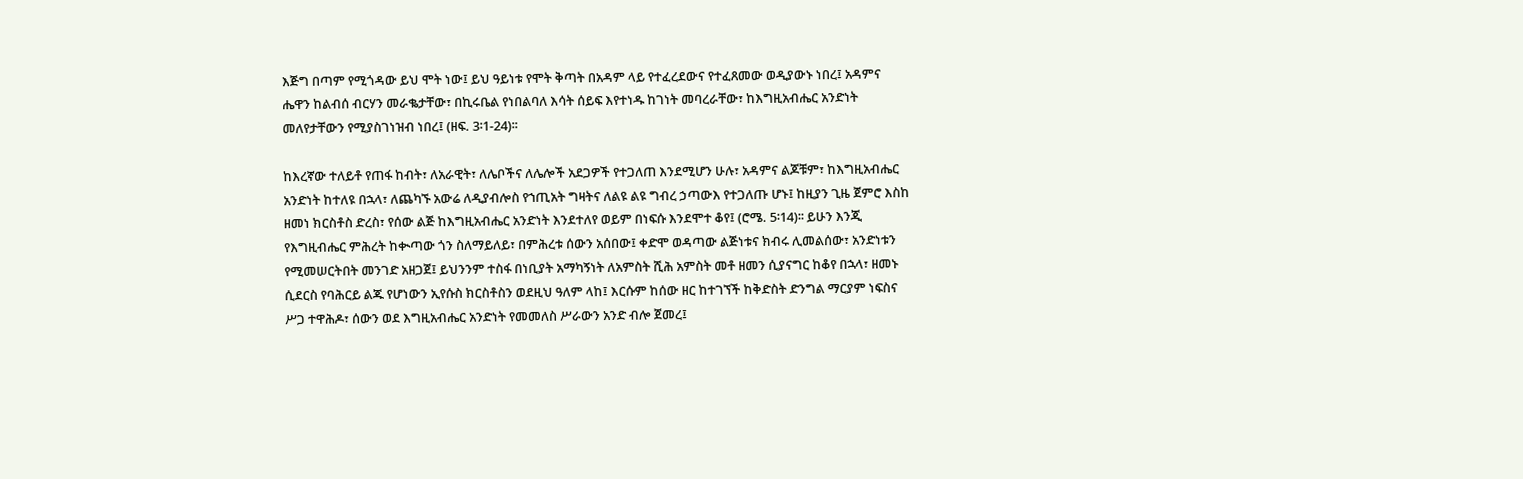እጅግ በጣም የሚጎዳው ይህ ሞት ነው፤ ይህ ዓይነቱ የሞት ቅጣት በአዳም ላይ የተፈረደውና የተፈጸመው ወዲያውኑ ነበረ፤ አዳምና ሔዋን ከልብሰ ብርሃን መራቈታቸው፣ በኪሩቤል የነበልባለ እሳት ሰይፍ እየተነዱ ከገነት መባረራቸው፣ ከእግዚአብሔር አንድነት መለየታቸውን የሚያስገነዝብ ነበረ፤ (ዘፍ. 3፡1-24)፡፡

ከእረኛው ተለይቶ የጠፋ ከብት፣ ለአራዊት፣ ለሌቦችና ለሌሎች አደጋዎች የተጋለጠ እንደሚሆን ሁሉ፣ አዳምና ልጆቹም፣ ከእግዚአብሔር አንድነት ከተለዩ በኋላ፣ ለጨካኙ አውሬ ለዲያብሎስ የኀጢአት ግዛትና ለልዩ ልዩ ግብረ ኃጣውእ የተጋለጡ ሆኑ፤ ከዚያን ጊዜ ጀምሮ እስከ ዘመነ ክርስቶስ ድረስ፣ የሰው ልጅ ከእግዚአብሔር አንድነት እንደተለየ ወይም በነፍሱ እንደሞተ ቆየ፤ (ሮሜ. 5፡14)፡፡ ይሁን እንጂ የእግዚብሔር ምሕረት ከቊጣው ጎን ስለማይለይ፣ በምሕረቱ ሰውን አሰበው፤ ቀድሞ ወዳጣው ልጅነቱና ክብሩ ሊመልሰው፣ አንድነቱን የሚመሠርትበት መንገድ አዘጋጀ፤ ይህንንም ተስፋ በነቢያት አማካኝነት ለአምስት ሺሕ አምስት መቶ ዘመን ሲያናግር ከቆየ በኋላ፣ ዘመኑ ሲደርስ የባሕርይ ልጁ የሆነውን ኢየሱስ ክርስቶስን ወደዚህ ዓለም ላከ፤ እርሱም ከሰው ዘር ከተገኘች ከቅድስት ድንግል ማርያም ነፍስና ሥጋ ተዋሕዶ፣ ሰውን ወደ እግዚአብሔር አንድነት የመመለስ ሥራውን አንድ ብሎ ጀመረ፤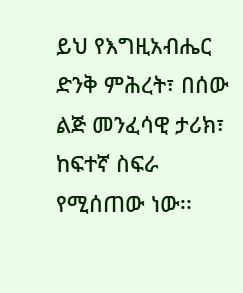ይህ የእግዚአብሔር ድንቅ ምሕረት፣ በሰው ልጅ መንፈሳዊ ታሪክ፣ ከፍተኛ ስፍራ የሚሰጠው ነው፡፡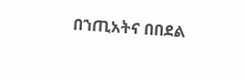በኀጢአትና በበደል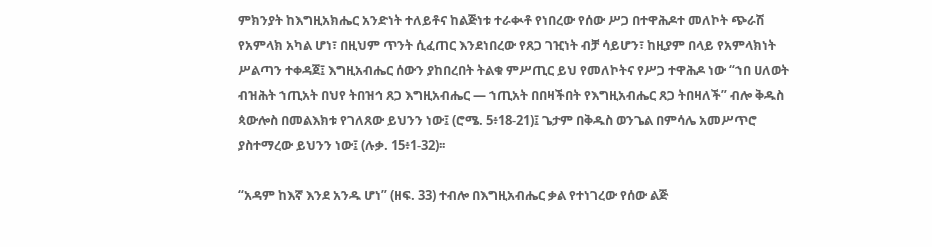ምክንያት ከእግዚአክሔር አንድነት ተለይቶና ከልጅነቱ ተራቊቶ የነበረው የሰው ሥጋ በተዋሕዶተ መለኮት ጭራሽ የአምላክ አካል ሆነ፣ በዚህም ጥንት ሲፈጠር እንደነበረው የጸጋ ገዢነት ብቻ ሳይሆን፣ ከዚያም በላይ የአምላክነት ሥልጣን ተቀዳጀ፤ እግዚአብሔር ሰውን ያከበረበት ትልቁ ምሥጢር ይህ የመለኮትና የሥጋ ተዋሕዶ ነው “ኀበ ሀለወት ብዝሕት ኀጢአት በህየ ትበዝኅ ጸጋ እግዚአብሔር — ኀጢአት በበዛችበት የእግዚአብሔር ጸጋ ትበዛለች” ብሎ ቅዱስ ጳውሎስ በመልእክቱ የገለጸው ይህንን ነው፤ (ሮሜ. 5፥18-21)፤ ጌታም በቅዱስ ወንጌል በምሳሌ አመሥጥሮ ያስተማረው ይህንን ነው፤ (ሉቃ. 15፥1-32)፡፡

“አዳም ከእኛ እንደ አንዱ ሆነ” (ዘፍ. 33) ተብሎ በእግዚአብሔር ቃል የተነገረው የሰው ልጅ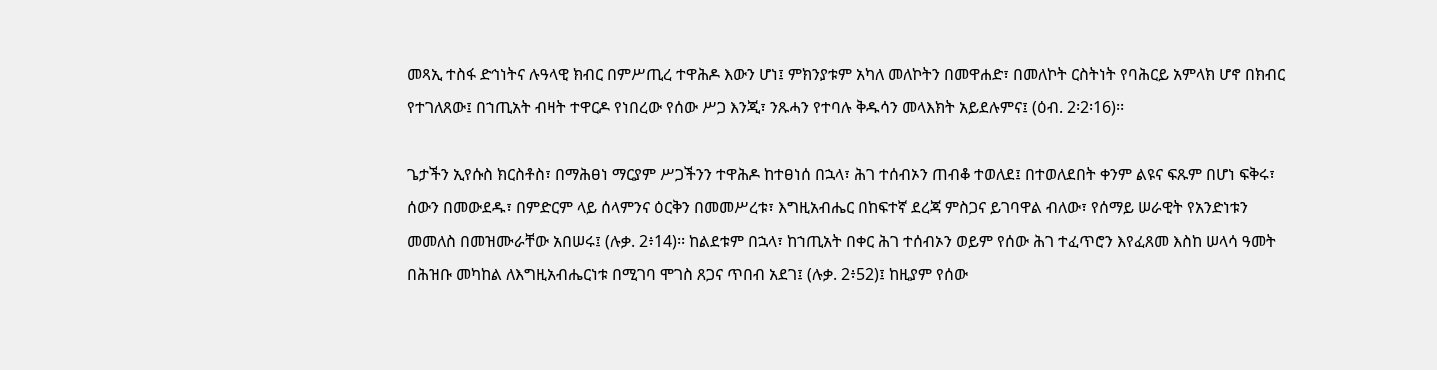መጻኢ ተስፋ ድኅነትና ሉዓላዊ ክብር በምሥጢረ ተዋሕዶ እውን ሆነ፤ ምክንያቱም አካለ መለኮትን በመዋሐድ፣ በመለኮት ርስትነት የባሕርይ አምላክ ሆኖ በክብር የተገለጸው፤ በኀጢአት ብዛት ተዋርዶ የነበረው የሰው ሥጋ እንጂ፣ ንጹሓን የተባሉ ቅዱሳን መላእክት አይደሉምና፤ (ዕብ. 2፡2፡16)፡፡

ጌታችን ኢየሱስ ክርስቶስ፣ በማሕፀነ ማርያም ሥጋችንን ተዋሕዶ ከተፀነሰ በኋላ፣ ሕገ ተሰብኦን ጠብቆ ተወለደ፤ በተወለደበት ቀንም ልዩና ፍጹም በሆነ ፍቅሩ፣ ሰውን በመውደዱ፣ በምድርም ላይ ሰላምንና ዕርቅን በመመሥረቱ፣ እግዚአብሔር በከፍተኛ ደረጃ ምስጋና ይገባዋል ብለው፣ የሰማይ ሠራዊት የአንድነቱን መመለስ በመዝሙራቸው አበሠሩ፤ (ሉቃ. 2፥14)፡፡ ከልደቱም በኋላ፣ ከኀጢአት በቀር ሕገ ተሰብኦን ወይም የሰው ሕገ ተፈጥሮን እየፈጸመ እስከ ሠላሳ ዓመት በሕዝቡ መካከል ለእግዚአብሔርነቱ በሚገባ ሞገስ ጸጋና ጥበብ አደገ፤ (ሉቃ. 2፥52)፤ ከዚያም የሰው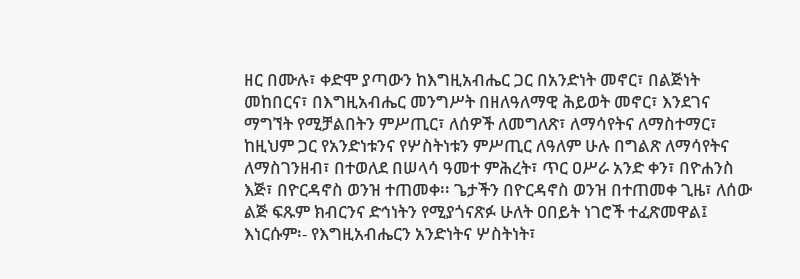ዘር በሙሉ፣ ቀድሞ ያጣውን ከእግዚአብሔር ጋር በአንድነት መኖር፣ በልጅነት መከበርና፣ በእግዚአብሔር መንግሥት በዘለዓለማዊ ሕይወት መኖር፣ እንደገና ማግኘት የሚቻልበትን ምሥጢር፣ ለሰዎች ለመግለጽ፣ ለማሳየትና ለማስተማር፣ ከዚህም ጋር የአንድነቱንና የሦስትነቱን ምሥጢር ለዓለም ሁሉ በግልጽ ለማሳየትና ለማስገንዘብ፣ በተወለደ በሠላሳ ዓመተ ምሕረት፣ ጥር ዐሥራ አንድ ቀን፣ በዮሐንስ እጅ፣ በዮርዳኖስ ወንዝ ተጠመቀ፡፡ ጌታችን በዮርዳኖስ ወንዝ በተጠመቀ ጊዜ፣ ለሰው ልጅ ፍጹም ክብርንና ድኅነትን የሚያጎናጽፉ ሁለት ዐበይት ነገሮች ተፈጽመዋል፤ እነርሱም፡- የእግዚአብሔርን አንድነትና ሦስትነት፣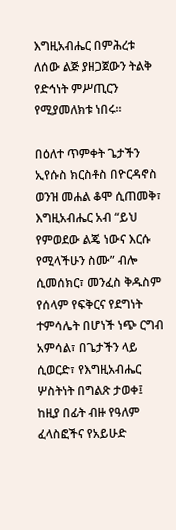እግዚአብሔር በምሕረቱ ለሰው ልጅ ያዘጋጀውን ትልቅ የድኅነት ምሥጢርን የሚያመለክቱ ነበሩ፡፡

በዕለተ ጥምቀት ጌታችን ኢየሱስ ክርስቶስ በዮርዳኖስ ወንዝ መሐል ቆሞ ሲጠመቅ፣ እግዚአብሔር አብ “ይህ የምወደው ልጄ ነውና እርሱ የሚላችሁን ስሙ” ብሎ ሲመሰክር፣ መንፈስ ቅዱስም የሰላም የፍቅርና የደግነት ተምሳሌት በሆነች ነጭ ርግብ አምሳል፣ በጌታችን ላይ ሲወርድ፣ የእግዚአብሔር ሦስትነት በግልጽ ታወቀ፤ ከዚያ በፊት ብዙ የዓለም ፈላስፎችና የአይሁድ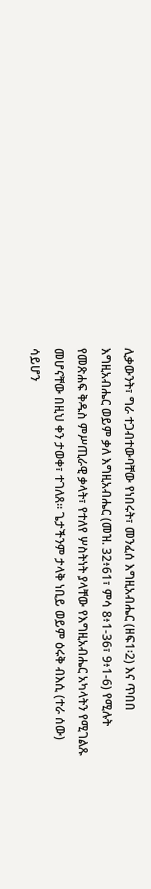ሊቃውንት፣ ግራ ተጋብተውባቸው የነበሩት፣ መንፈሰ እግዚአብሔር (ዘፍ1፡2) እና ጥበበ እግዚአብሔር ወይም ቃለ እግዚአብሔር (መዝ. 32፥61፣ ምሳ 8፥1-36፣ 9፥1-6) የሚሉት የመጽሐፍ ቅዱስ ምሥጢራዊ ቃላት፣ የተለየ ሦስትነት ያላቸው የእግዚአብሔር አካላትን የሚገልጹ መሆናቸው በዚህ ቀን ታወቀ፣ ተገለጸ፡፡ ጌታችንም ታላቅ ነቢይ ወይም ዕሩቅ ብእሲ (ተራ ሰው) ሳይሆን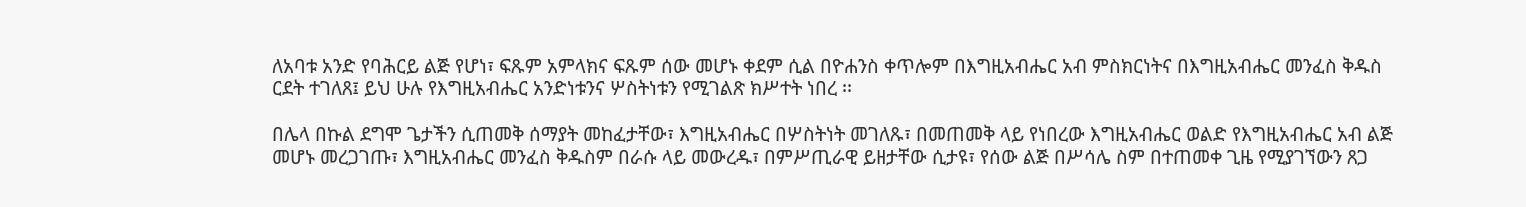ለአባቱ አንድ የባሕርይ ልጅ የሆነ፣ ፍጹም አምላክና ፍጹም ሰው መሆኑ ቀደም ሲል በዮሐንስ ቀጥሎም በእግዚአብሔር አብ ምስክርነትና በእግዚአብሔር መንፈስ ቅዱስ ርደት ተገለጸ፤ ይህ ሁሉ የእግዚአብሔር አንድነቱንና ሦስትነቱን የሚገልጽ ክሥተት ነበረ ፡፡

በሌላ በኩል ደግሞ ጌታችን ሲጠመቅ ሰማያት መከፈታቸው፣ እግዚአብሔር በሦስትነት መገለጹ፣ በመጠመቅ ላይ የነበረው እግዚአብሔር ወልድ የእግዚአብሔር አብ ልጅ መሆኑ መረጋገጡ፣ እግዚአብሔር መንፈስ ቅዱስም በራሱ ላይ መውረዱ፣ በምሥጢራዊ ይዘታቸው ሲታዩ፣ የሰው ልጅ በሥሳሌ ስም በተጠመቀ ጊዜ የሚያገኘውን ጸጋ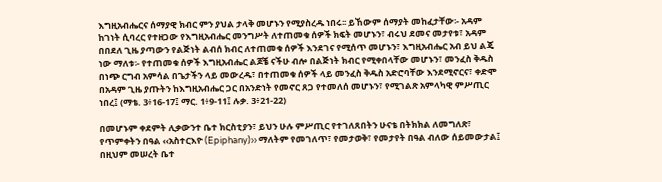እግዚአብሔርና ሰማያዊ ክብር ምን ያህል ታላቅ መሆኑን የሚያስረዱ ነበሩ፡፡ ይኸውም ሰማያት መከፈታቸው፡- አዳም ከገነት ሲባረር የተዘጋው የእግዚአብሔር መንግሥት ለተጠመቁ ሰዎች ክፍት መሆኑን፣ ብሩህ ደመና መታየቱ፣ አዳም በበደለ ጊዜ ያጣውን የልጅነት ልብሰ ክብር ለተጠመቁ ሰዎች እንደገና የሚሰጥ መሆኑን፣ እግዚአብሔር አብ ይህ ልጄ ነው ማለቱ፡- የተጠመቁ ሰዎች እግዚአብሔር ልጆቼ ናችሁ ብሎ በልጅነት ክብር የሚቀበላቸው መሆኑን፣ መንፈስ ቅዱስ በነጭ ርግብ አምሳል በጌታችን ላይ መውረዱ፣ በተጠመቁ ሰዎች ላይ መንፈስ ቅዱስ አድሮባቸው እንደሚኖርና፣ ቀድሞ በአዳም ጊዜ ያጡትን ከእግዚአብሔር ጋር በአንድነት የመኖር ጸጋ የተመለሰ መሆኑን፣ የሚገልጽ አምላካዊ ምሥጢር ነበረ፤ (ማቴ. 3፥16-17፤ ማር. 1፥9-11፤ ሉቃ. 3፥21-22)

በመሆኑም ቀደምት ሊቃውንተ ቤተ ክርስቲያን፣ ይህን ሁሉ ምሥጢር የተገለጸበትን ሁናቴ በትክክል ለመግለጽ፣ የጥምቀትን በዓል ‹‹አስተርእዮ (Epiphany)›› ማለትም የመገለጥ፣ የመታወቅ፣ የመታየት በዓል ብለው ሰይመውታል፤ በዚህም መሠረት ቤተ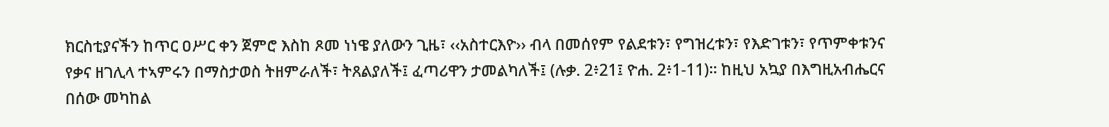ክርስቲያናችን ከጥር ዐሥር ቀን ጀምሮ እስከ ጾመ ነነዌ ያለውን ጊዜ፣ ‹‹አስተርእዮ›› ብላ በመሰየም የልደቱን፣ የግዝረቱን፣ የእድገቱን፣ የጥምቀቱንና የቃና ዘገሊላ ተኣምሩን በማስታወስ ትዘምራለች፣ ትጸልያለች፤ ፈጣሪዋን ታመልካለች፤ (ሉቃ. 2፥21፤ ዮሐ. 2፥1-11)፡፡ ከዚህ አኳያ በእግዚአብሔርና በሰው መካከል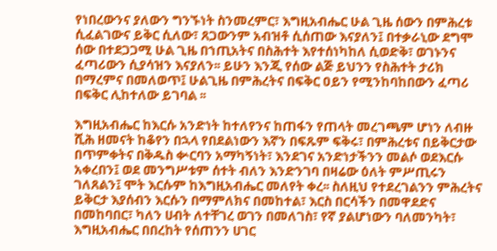የነበረውንና ያለውን ግንኙነት ስንመረምር፣ እግዚአብሔር ሁል ጊዜ ሰውን በምሕረቱ ሲፈልገውና ይቅር ሲለው፣ ጸጋውንም አብዝቶ ሲሰጠው እናያለን፤ በተቃራኒው ደግሞ ሰው በተደጋጋሚ ሁል ጊዜ በኀጢአትና በስሕተት እየተሰነካከለ ሲወድቅ፣ ወገኑንና ፈጣሪውን ሲያሳዝን እናያለን፡፡ ይሁን እንጂ የሰው ልጅ ይህንን የስሕተት ታሪክ በማረምና በመለወጥ፤ ሁልጊዜ በምሕረትና በፍቅር ዐይን የሚንከባከበውን ፈጣሪ በፍቅር ሊከተለው ይገባል ፡፡

እግዚአብሔር ከእርሱ አንድነት ከተለየንና ከጠፋን የጠላት መረገጫም ሆነን ለብዙ ሺሕ ዘመናት ከቆየን በኋላ የበደልነውን እኛን በፍጹም ፍቅሩ፣ በምሕረቱና በይቅርታው በጥምቀትና በቅዱስ ቍርባን አማካኝነት፣ እንደገና አንድነታችንን መልሶ ወደእርሱ አቀረበን፤ ወደ መንግሥቱም ሰተት ብለን እንድንገባ በዛሬው ዕለት ምሥጢሩን ገለጸልን፤ ሞት እርሱም ከእግዚአብሔር መለየት ቀረ፡፡ ስለዚህ የተደረገልንን ምሕረትና ይቅርታ እያሰብን እርሱን በማምለክና በመከተል፣ እርስ በርሳችን በመዋደድና በመከባበር፣ ካለን ሀብት ለተቸገረ ወገን በመለገስ፣ የኛ ያልሆነውን ባለመንካት፣ እግዚአብሔር በበረከት የሰጠንን ሀገር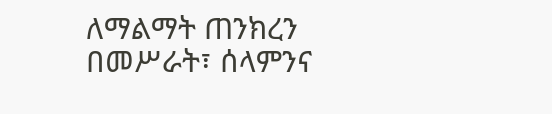ለማልማት ጠንክረን በመሥራት፣ ሰላምንና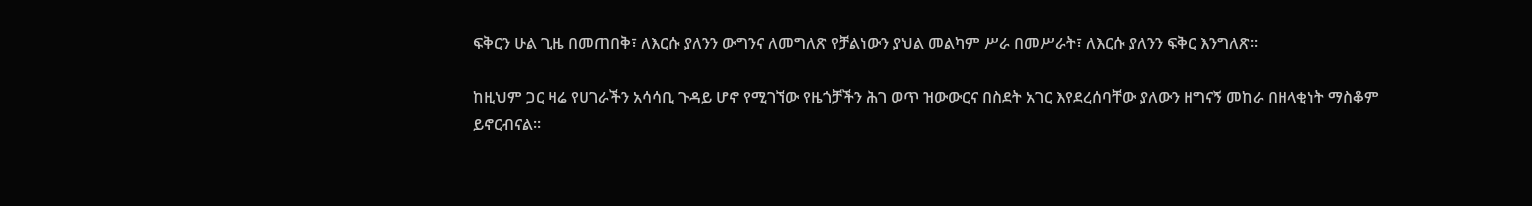ፍቅርን ሁል ጊዜ በመጠበቅ፣ ለእርሱ ያለንን ውግንና ለመግለጽ የቻልነውን ያህል መልካም ሥራ በመሥራት፣ ለእርሱ ያለንን ፍቅር እንግለጽ፡፡

ከዚህም ጋር ዛሬ የሀገራችን አሳሳቢ ጉዳይ ሆኖ የሚገኘው የዜጎቻችን ሕገ ወጥ ዝውውርና በስደት አገር እየደረሰባቸው ያለውን ዘግናኝ መከራ በዘላቂነት ማስቆም ይኖርብናል፡፡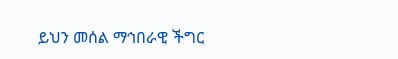ይህን መሰል ማኅበራዊ ችግር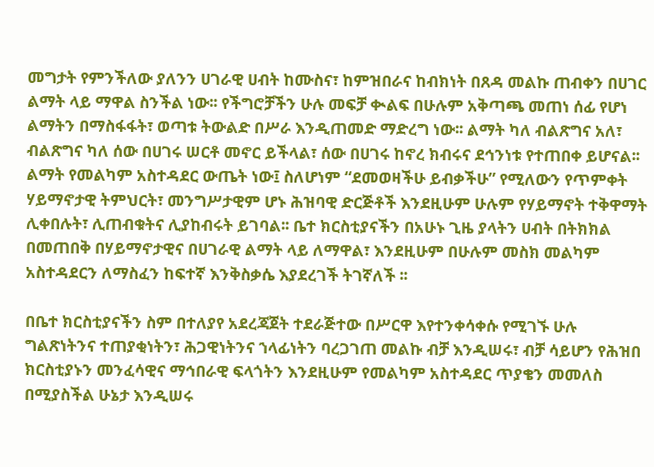መግታት የምንችለው ያለንን ሀገራዊ ሀብት ከሙስና፣ ከምዝበራና ከብክነት በጸዳ መልኩ ጠብቀን በሀገር ልማት ላይ ማዋል ስንችል ነው፡፡ የችግሮቻችን ሁሉ መፍቻ ቊልፍ በሁሉም አቅጣጫ መጠነ ሰፊ የሆነ ልማትን በማስፋፋት፣ ወጣቱ ትውልድ በሥራ እንዲጠመድ ማድረግ ነው፡፡ ልማት ካለ ብልጽግና አለ፣ ብልጽግና ካለ ሰው በሀገሩ ሠርቶ መኖር ይችላል፣ ሰው በሀገሩ ከኖረ ክብሩና ደኅንነቱ የተጠበቀ ይሆናል፡፡ ልማት የመልካም አስተዳደር ውጤት ነው፤ ስለሆነም “ደመወዛችሁ ይብቃችሁ” የሚለውን የጥምቀት ሃይማኖታዊ ትምህርት፣ መንግሥታዊም ሆኑ ሕዝባዊ ድርጅቶች እንደዚሁም ሁሉም የሃይማኖት ተቅዋማት ሊቀበሉት፣ ሊጠብቁትና ሊያከብሩት ይገባል፡፡ ቤተ ክርስቲያናችን በአሁኑ ጊዜ ያላትን ሀብት በትክክል በመጠበቅ በሃይማኖታዊና በሀገራዊ ልማት ላይ ለማዋል፣ እንደዚሁም በሁሉም መስክ መልካም አስተዳደርን ለማስፈን ከፍተኛ እንቅስቃሴ እያደረገች ትገኛለች ፡፡

በቤተ ክርስቲያናችን ስም በተለያየ አደረጃጀት ተደራጅተው በሥርዋ እየተንቀሳቀሱ የሚገኙ ሁሉ ግልጽነትንና ተጠያቂነትን፣ ሕጋዊነትንና ኀላፊነትን ባረጋገጠ መልኩ ብቻ እንዲሠሩ፣ ብቻ ሳይሆን የሕዝበ ክርስቲያኑን መንፈሳዊና ማኅበራዊ ፍላጎትን እንደዚሁም የመልካም አስተዳደር ጥያቄን መመለስ በሚያስችል ሁኔታ እንዲሠሩ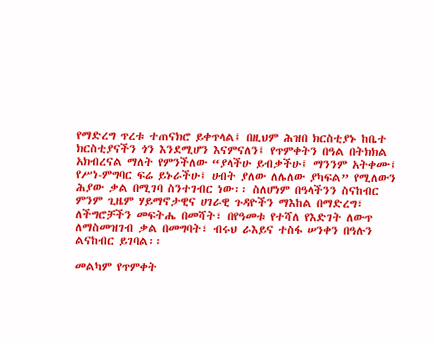የማድረግ ጥረቱ ተጠናክሮ ይቀጥላል፤ በዚህም ሕዝበ ክርስቲያኑ ከቤተ ክርስቲያናችን ጎን እንደሚሆን እናምናለን፤ የጥምቀትን በዓል በትክክል አክብረናል ማለት የምንችለው “ያላችሁ ይብቃችሁ፤ ማንንም አትቀሙ፤ የሥነ-ምግባር ፍሬ ይኑራችሁ፤ ሀብት ያለው ለሌለው ያካፍል” የሚለውን ሕያው ቃል በሚገባ ስንተገብር ነው፡፡ ስለሆነም በዓላችንን ስናከብር ምንም ጊዜም ሃይማኖታዊና ሀገራዊ ጉዳዮችን ማእከል በማድረግ፣ ለችግሮቻችን መፍትሔ በመሻት፣ በየዓመቱ የተሻለ የእድገት ለውጥ ለማስመዝገብ ቃል በመግባት፣ ብሩህ ራእይና ተስፋ ሠንቀን በዓሉን ልናከብር ይገባል፡፡

መልካም የጥምቀት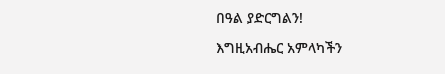በዓል ያድርግልን!

እግዚአብሔር አምላካችን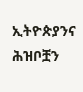ኢትዮጵያንና ሕዝቦቿን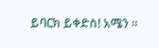ይባርክ ይቀድስ! አሜን ፡፡